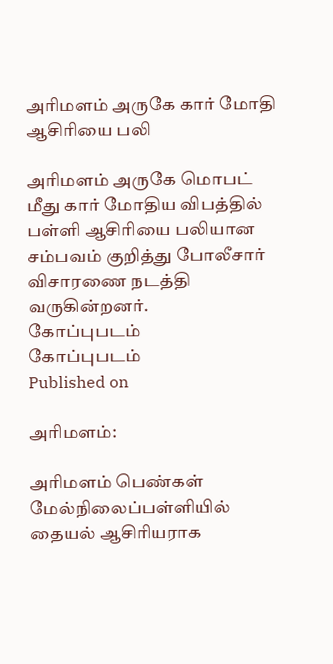அரிமளம் அருகே கார் மோதி ஆசிரியை பலி

அரிமளம் அருகே மொபட் மீது கார் மோதிய விபத்தில் பள்ளி ஆசிரியை பலியான சம்பவம் குறித்து போலீசார் விசாரணை நடத்தி வருகின்றனர்.
கோப்புபடம்
கோப்புபடம்
Published on

அரிமளம்:

அரிமளம் பெண்கள் மேல்நிலைப்பள்ளியில் தையல் ஆசிரியராக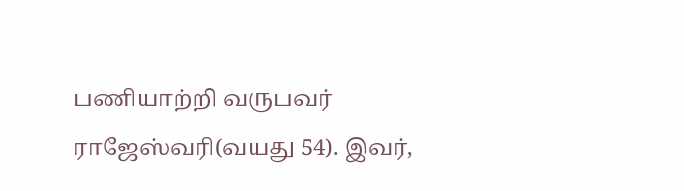பணியாற்றி வருபவர் ராஜேஸ்வரி(வயது 54). இவர்,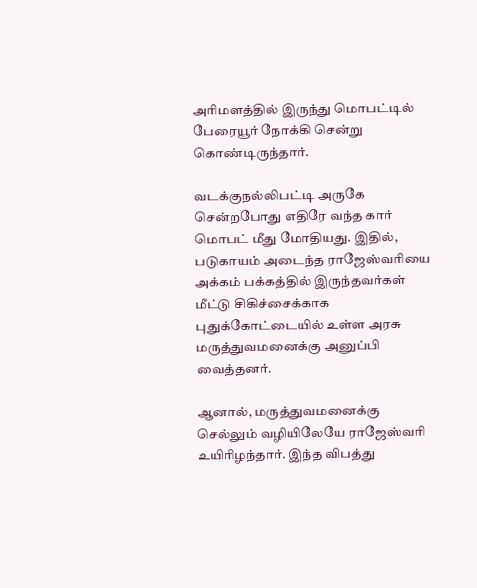அரிமளத்தில் இருந்து மொபட்டில் பேரையூர் நோக்கி சென்று கொண்டிருந்தார்.

வடக்குநல்லிபட்டி அருகே சென்றபோது எதிரே வந்த கார் மொபட் மீது மோதியது. இதில், படுகாயம் அடைந்த ராஜேஸ்வரியை அக்கம் பக்கத்தில் இருந்தவர்கள் மீட்டு சிகிச்சைக்காக புதுக்கோட்டையில் உள்ள அரசு மருத்துவமனைக்கு அனுப்பி வைத்தனர்.

ஆனால், மருத்துவமனைக்கு செல்லும் வழியிலேயே ராஜேஸ்வரி உயிரிழந்தார். இந்த விபத்து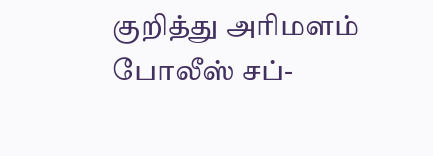குறித்து அரிமளம் போலீஸ் சப்-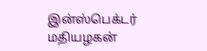இன்ஸ்பெக்டர் மதியழகன்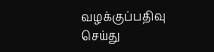வழக்குப்பதிவு செய்து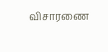விசாரணை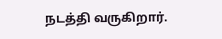நடத்தி வருகிறார்.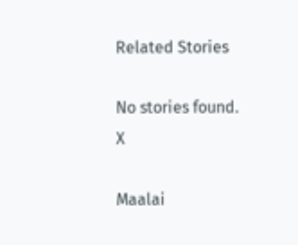Related Stories

No stories found.
X

Maalai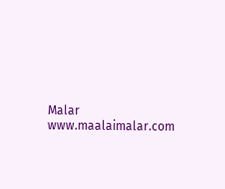Malar
www.maalaimalar.com